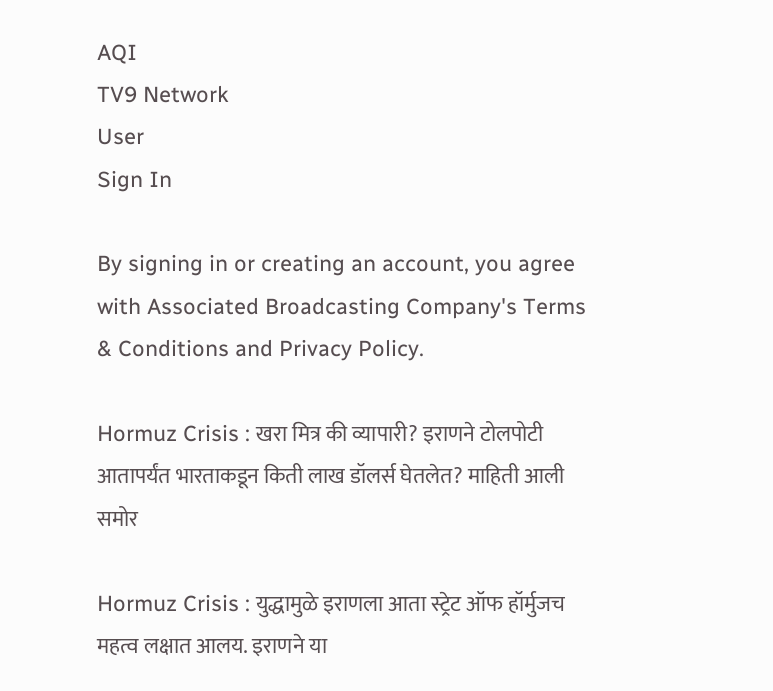AQI
TV9 Network
User
Sign In

By signing in or creating an account, you agree with Associated Broadcasting Company's Terms & Conditions and Privacy Policy.

Hormuz Crisis : खरा मित्र की व्यापारी? इराणने टोलपोटी आतापर्यंत भारताकडून किती लाख डॉलर्स घेतलेत? माहिती आली समोर

Hormuz Crisis : युद्धामुळे इराणला आता स्ट्रेट ऑफ हॉर्मुजच महत्व लक्षात आलय. इराणने या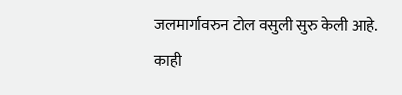जलमार्गावरुन टोल वसुली सुरु केली आहे. काही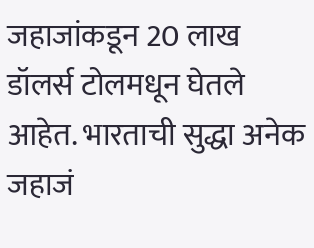जहाजांकडून 20 लाख डॉलर्स टोलमधून घेतले आहेत. भारताची सुद्धा अनेक जहाजं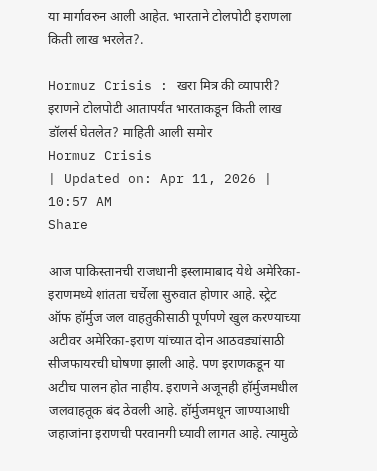या मार्गावरुन आली आहेत. भारताने टोलपोटी इराणला किती लाख भरलेत?.

Hormuz Crisis : खरा मित्र की व्यापारी? इराणने टोलपोटी आतापर्यंत भारताकडून किती लाख डॉलर्स घेतलेत? माहिती आली समोर
Hormuz Crisis
| Updated on: Apr 11, 2026 | 10:57 AM
Share

आज पाकिस्तानची राजधानी इस्लामाबाद येथे अमेरिका-इराणमध्ये शांतता चर्चेला सुरुवात होणार आहे. स्ट्रेट ऑफ हॉर्मुज जल वाहतुकीसाठी पूर्णपणे खुल करण्याच्या अटीवर अमेरिका-इराण यांच्यात दोन आठवड्यांसाठी सीजफायरची घोषणा झाली आहे. पण इराणकडून या अटीच पालन होत नाहीय. इराणने अजूनही हॉर्मुजमधील जलवाहतूक बंद ठेवली आहे. हॉर्मुजमधून जाण्याआधी जहाजांना इराणची परवानगी घ्यावी लागत आहे. त्यामुळे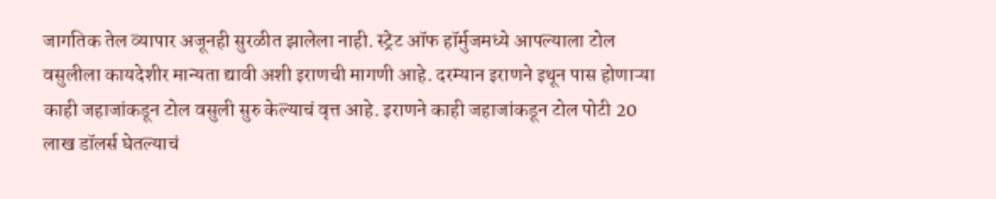जागतिक तेल व्यापार अजूनही सुरळीत झालेला नाही. स्ट्रेट ऑफ हॉर्मुजमध्ये आपल्याला टोल वसुलीला कायदेशीर मान्यता द्यावी अशी इराणची मागणी आहे. दरम्यान इराणने इथून पास होणाऱ्या काही जहाजांकडून टोल वसुली सुरु केल्याचं वृत्त आहे. इराणने काही जहाजांकडून टोल पोटी 20 लाख डॉलर्स घेतल्याचं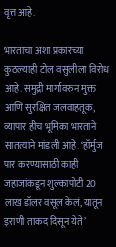वृत्त आहे.

भारताचा अशा प्रकारच्या कुठल्याही टोल वसुलीला विरोध आहे. समुद्री मार्गावरुन मुक्त आणि सुरक्षित जलवाहतूक, व्यापार हीच भूमिका भारताने सातत्याने मांडली आहे. ‘हॉर्मुज पार करण्यासाठी काही जहाजांकडून शुल्कापोटी 20 लाख डॉलर वसूल केलं, यातून इराणी ताकद दिसून येते’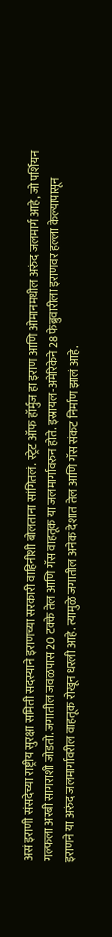असं इराणी संसदेच्या राष्ट्रीय सुरक्षा समिती सदस्याने इराणच्या सरकारी वाहिनीशी बोलताना सांगितलं. स्ट्रेट ऑफ हॉर्मुज हा इराण आणि ओमानमधील अरुंद जलमार्ग आहे, जो पर्शियन गल्फला अरबी सागराशी जोडतो. जगातील जवळपास 20 टक्के तेल आणि गॅस वाहतूक या जलमार्गावरुन होते. इस्रायल-अमेरिकेने 28 फेब्रुवारीला इराणवर हल्ला केल्यापासून इराणने या अरुंद जलमार्गावरील वाहतूक रोखून धरली आहे. त्यामुळे जगातील अनेक देशात तेल आणि गॅस संकट निर्माण झालं आहे.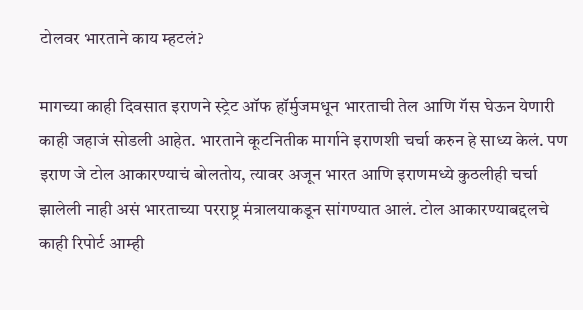टोलवर भारताने काय म्हटलं?

मागच्या काही दिवसात इराणने स्ट्रेट ऑफ हॉर्मुजमधून भारताची तेल आणि गॅस घेऊन येणारी काही जहाजं सोडली आहेत. भारताने कूटनितीक मार्गाने इराणशी चर्चा करुन हे साध्य केलं. पण इराण जे टोल आकारण्याचं बोलतोय, त्यावर अजून भारत आणि इराणमध्ये कुठलीही चर्चा झालेली नाही असं भारताच्या परराष्ट्र मंत्रालयाकडून सांगण्यात आलं. टोल आकारण्याबद्दलचे काही रिपोर्ट आम्ही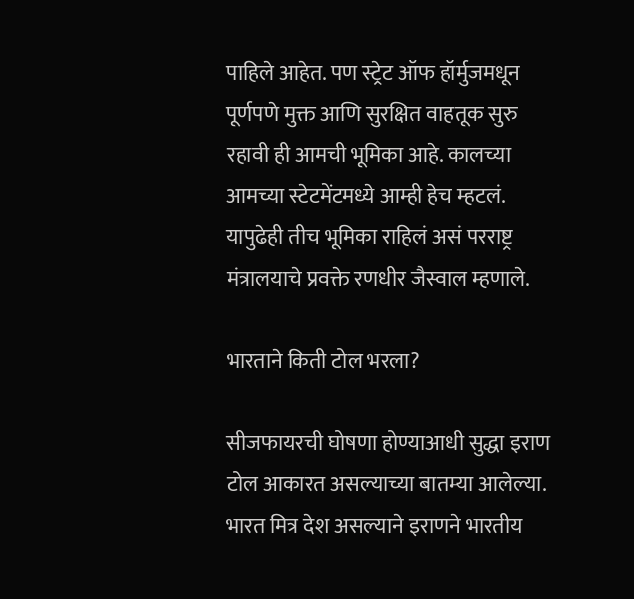पाहिले आहेत. पण स्ट्रेट ऑफ हॉर्मुजमधून पूर्णपणे मुक्त आणि सुरक्षित वाहतूक सुरु रहावी ही आमची भूमिका आहे. कालच्या आमच्या स्टेटमेंटमध्ये आम्ही हेच म्हटलं. यापुढेही तीच भूमिका राहिलं असं परराष्ट्र मंत्रालयाचे प्रवक्ते रणधीर जैस्वाल म्हणाले.

भारताने किती टोल भरला?

सीजफायरची घोषणा होण्याआधी सुद्धा इराण टोल आकारत असल्याच्या बातम्या आलेल्या. भारत मित्र देश असल्याने इराणने भारतीय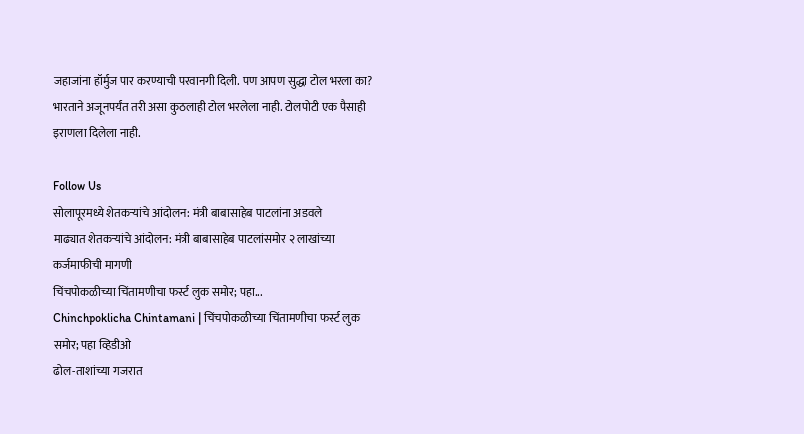जहाजांना हॉर्मुज पार करण्याची परवानगी दिली. पण आपण सुद्धा टोल भरला का? भारताने अजूनपर्यंत तरी असा कुठलाही टोल भरलेला नाही. टोलपोटी एक पैसाही इराणला दिलेला नाही.

Follow Us
सोलापूरमध्ये शेतकऱ्यांचे आंदोलन: मंत्री बाबासाहेब पाटलांना अडवले
माढ्यात शेतकऱ्यांचे आंदोलन: मंत्री बाबासाहेब पाटलांसमोर २ लाखांच्या कर्जमाफीची मागणी
चिंचपोकळीच्या चिंतामणीचा फर्स्ट लुक समोर; पहा...
Chinchpoklicha Chintamani | चिंचपोकळीच्या चिंतामणीचा फर्स्ट लुक समोर; पहा व्हिडीओ
ढोल-ताशांच्या गजरात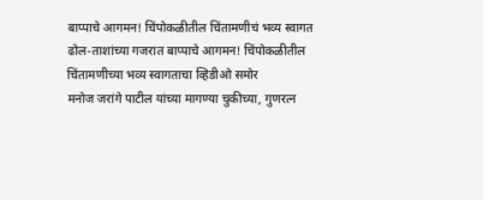बाप्पाचे आगमन! चिंपोकळीतील चिंतामणीचं भव्य स्वागत
ढोल-ताशांच्या गजरात बाप्पाचे आगमन! चिंपोकळीतील चिंतामणीच्या भव्य स्वागताचा व्हिडीओ समोर
मनोज जरांगे पाटील यांच्या मागण्या चुकीच्या, गुणरत्न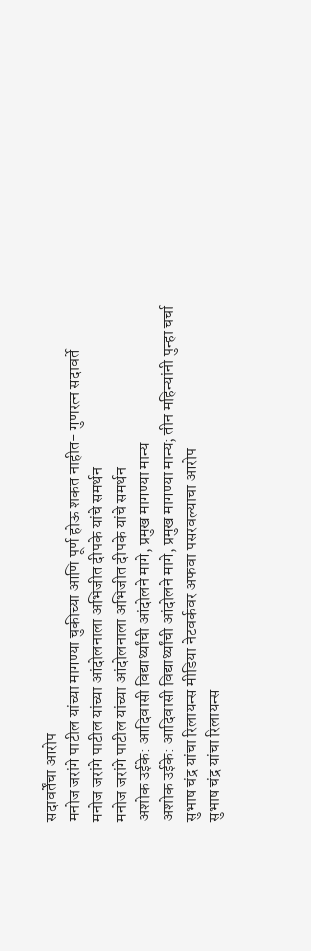सदावर्तेंचा आरोप
मनोज जरांगे पाटील यांच्या मागण्या चुकीच्या आणि पूर्ण होऊ शकत नाहीत- गुणरत्न सदावर्ते
मनोज जरांगे पाटील यांच्या आंदोलनाला अभिजीत दीपके यांचे समर्थन
मनोज जरांगे पाटील यांच्या आंदोलनाला अभिजीत दीपके यांचे समर्थन
अशोक उईके: आदिवासी विद्यार्थ्यांची आंदोलने मागे, प्रमुख मागण्या मान्य
अशोक उईके: आदिवासी विद्यार्थ्यांची आंदोलने मागे, प्रमुख मागण्या मान्य; तीन महिन्यांनी पुन्हा चर्चा
सुभाष चंद्र यांचा रिलायन्स मीडिया नेटवर्कवर अफवा पसरवल्याचा आरोप
सुभाष चंद्र यांचा रिलायन्स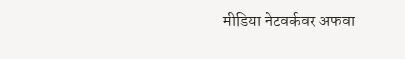मीडिया नेटवर्कवर अफवा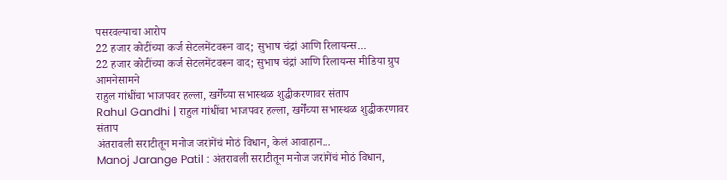पसरवल्याचा आरोप
22 हजार कोटींच्या कर्ज सेटलमेंटवरून वाद; सुभाष चंद्रां आणि रिलायन्स...
22 हजार कोटींच्या कर्ज सेटलमेंटवरून वाद; सुभाष चंद्रां आणि रिलायन्स मीडिया ग्रुप आमनेसामने
राहुल गांधींचा भाजपवर हल्ला, खर्गेंच्या सभास्थळ शुद्धीकरणावर संताप
Rahul Gandhi | राहुल गांधींचा भाजपवर हल्ला, खर्गेंच्या सभास्थळ शुद्धीकरणावर संताप
अंतरावली सराटीतून मनोज जरांगेंचं मोठं विधान, केलं आवाहान...
Manoj Jarange Patil : अंतरावली सराटीतून मनोज जरांगेंचं मोठं विधान,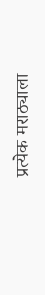प्रत्येक मराठ्याला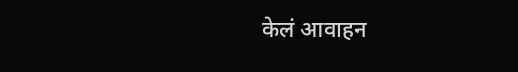केलं आवाहन